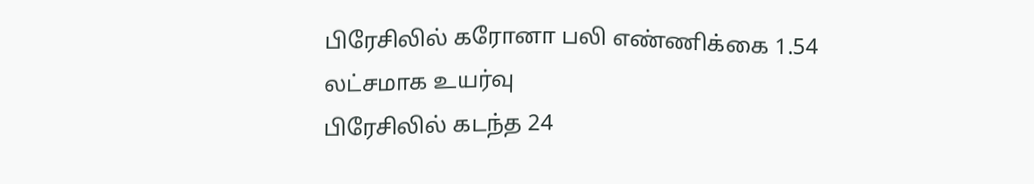பிரேசிலில் கரோனா பலி எண்ணிக்கை 1.54 லட்சமாக உயர்வு
பிரேசிலில் கடந்த 24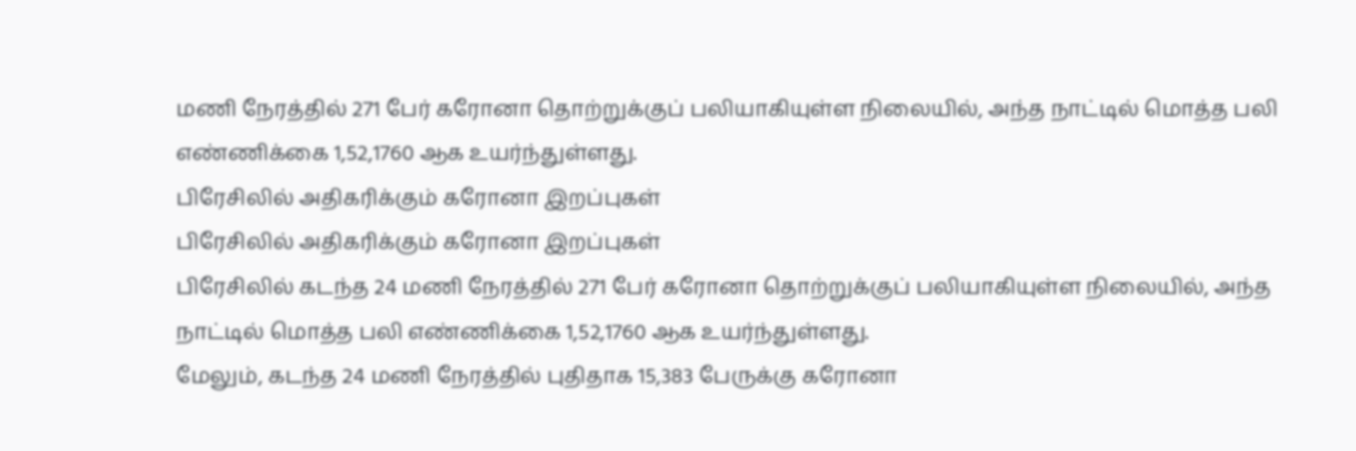மணி நேரத்தில் 271 பேர் கரோனா தொற்றுக்குப் பலியாகியுள்ள நிலையில், அந்த நாட்டில் மொத்த பலி எண்ணிக்கை 1,52,1760 ஆக உயர்ந்துள்ளது.
பிரேசிலில் அதிகரிக்கும் கரோனா இறப்புகள்
பிரேசிலில் அதிகரிக்கும் கரோனா இறப்புகள்
பிரேசிலில் கடந்த 24 மணி நேரத்தில் 271 பேர் கரோனா தொற்றுக்குப் பலியாகியுள்ள நிலையில், அந்த நாட்டில் மொத்த பலி எண்ணிக்கை 1,52,1760 ஆக உயர்ந்துள்ளது.
மேலும், கடந்த 24 மணி நேரத்தில் புதிதாக 15,383 பேருக்கு கரோனா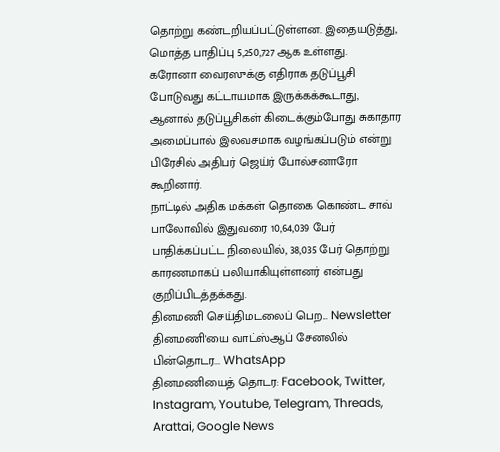தொற்று கண்டறியப்பட்டுள்ளன. இதையடுத்து, மொத்த பாதிப்பு 5,250,727 ஆக உள்ளது.
கரோனா வைரஸுக்கு எதிராக தடுப்பூசி போடுவது கட்டாயமாக இருக்கக்கூடாது, ஆனால் தடுப்பூசிகள் கிடைக்கும்போது சுகாதார அமைப்பால் இலவசமாக வழங்கப்படும் என்று பிரேசில் அதிபர் ஜெய்ர் போல்சனாரோ கூறினார்.
நாட்டில் அதிக மக்கள் தொகை கொண்ட சாவ் பாலோவில் இதுவரை 10,64,039 பேர் பாதிக்கப்பட்ட நிலையில், 38,035 பேர் தொற்று காரணமாகப் பலியாகியுள்ளனர் என்பது குறிப்பிடத்தக்கது.
தினமணி செய்திமடலைப் பெற... Newsletter
தினமணி'யை வாட்ஸ்ஆப் சேனலில் பின்தொடர... WhatsApp
தினமணியைத் தொடர: Facebook, Twitter, Instagram, Youtube, Telegram, Threads, Arattai, Google News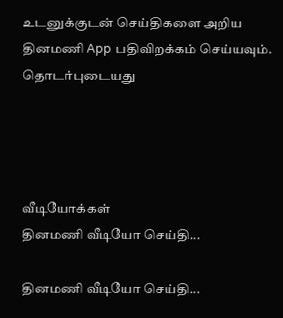உடனுக்குடன் செய்திகளை அறிய தினமணி App பதிவிறக்கம் செய்யவும்.
தொடர்புடையது




வீடியோக்கள்
தினமணி வீடியோ செய்தி...

தினமணி வீடியோ செய்தி...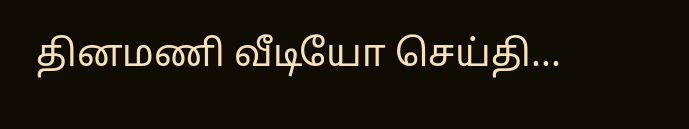தினமணி வீடியோ செய்தி...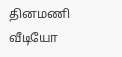தினமணி வீடியோ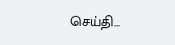செய்தி...